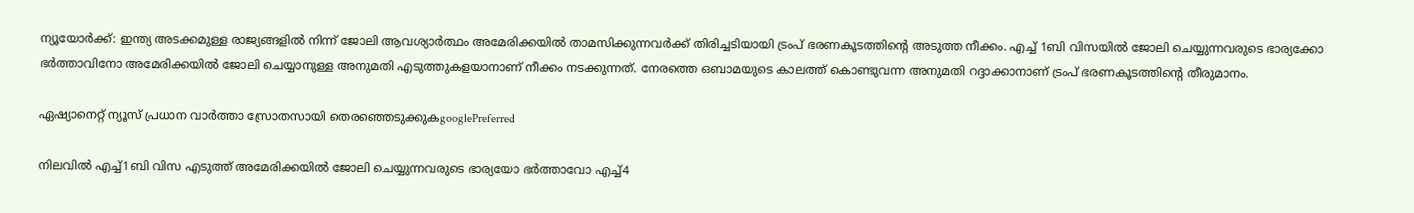ന്യൂയോര്‍ക്ക്: ഇന്ത്യ അടക്കമുള്ള രാജ്യങ്ങളില്‍ നിന്ന് ജോലി ആവശ്യാര്‍ത്ഥം അമേരിക്കയില്‍ താമസിക്കുന്നവര്‍ക്ക് തിരിച്ചടിയായി ട്രംപ് ഭരണകൂടത്തിന്റെ അടുത്ത നീക്കം. എച്ച് 1ബി വിസയില്‍ ജോലി ചെയ്യുന്നവരുടെ ഭാര്യക്കോ ഭര്‍ത്താവിനോ അമേരിക്കയില്‍ ജോലി ചെയ്യാനുള്ള അനുമതി എടുത്തുകളയാനാണ് നീക്കം നടക്കുന്നത്. നേരത്തെ ഒബാമയുടെ കാലത്ത് കൊണ്ടുവന്ന അനുമതി റദ്ദാക്കാനാണ് ട്രംപ് ഭരണകൂടത്തിന്റെ തീരുമാനം.

ഏഷ്യാനെറ്റ് ന്യൂസ് പ്രധാന വാർത്താ സ്രോതസായി തെരഞ്ഞെടുക്കുകgooglePreferred

നിലവില്‍ എച്ച്1ബി വിസ എടുത്ത് അമേരിക്കയില്‍ ജോലി ചെയ്യുന്നവരുടെ ഭാര്യയോ ഭര്‍ത്താവോ എച്ച്4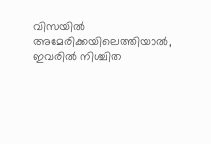വിസയില്‍ അമേരിക്കയിലെത്തിയാല്‍, ഇവരില്‍ നിശ്ചിത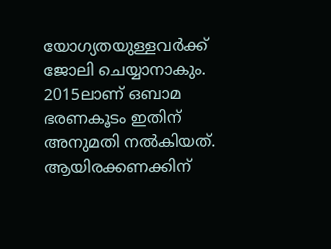യോഗ്യതയുള്ളവര്‍ക്ക് ജോലി ചെയ്യാനാകും. 2015ലാണ് ഒബാമ ഭരണകൂടം ഇതിന് അനുമതി നല്‍കിയത്. ആയിരക്കണക്കിന്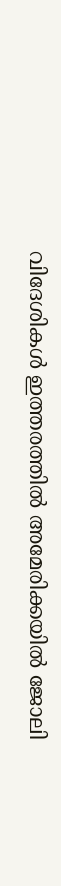വിദേശികള്‍ ഇത്തരത്തില്‍ അമേരിക്കയില്‍ ജോലി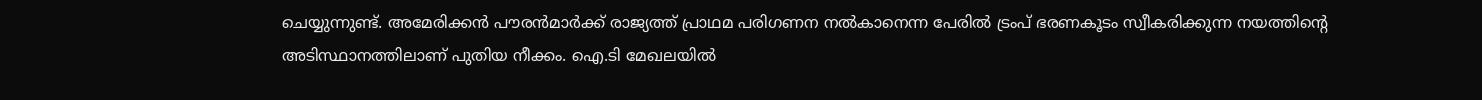ചെയ്യുന്നുണ്ട്. അമേരിക്കന്‍ പൗരന്‍മാര്‍ക്ക് രാജ്യത്ത് പ്രാഥമ പരിഗണന നല്‍കാനെന്ന പേരില്‍ ട്രംപ് ഭരണകൂടം സ്വീകരിക്കുന്ന നയത്തിന്റെ അടിസ്ഥാനത്തിലാണ് പുതിയ നീക്കം. ഐ.ടി മേഖലയില്‍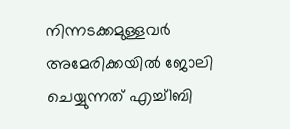നിന്നടക്കമുള്ളവര്‍ അമേരിക്കയില്‍ ജോലി ചെയ്യുന്നത് എച്ച്1ബി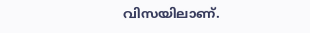വിസയിലാണ്.